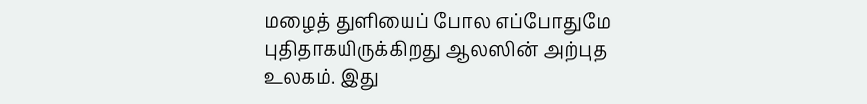மழைத் துளியைப் போல எப்போதுமே புதிதாகயிருக்கிறது ஆலஸின் அற்புத உலகம். இது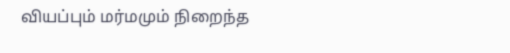வியப்பும் மர்மமும் நிறைந்த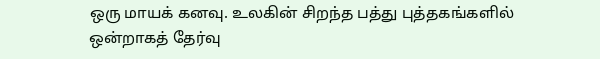ஒரு மாயக் கனவு. உலகின் சிறந்த பத்து புத்தகங்களில் ஒன்றாகத் தேர்வு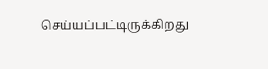செய்யப்பட்டிருக்கிறது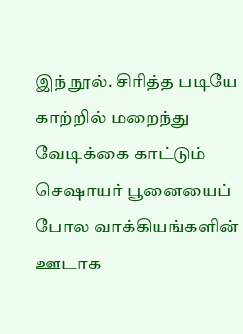இந் நூல். சிரித்த படியே காற்றில் மறைந்து வேடிக்கை காட்டும் செஷாயர் பூனையைப் போல வாக்கியங்களின் ஊடாக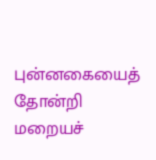புன்னகையைத் தோன்றி மறையச்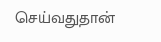செய்வதுதான்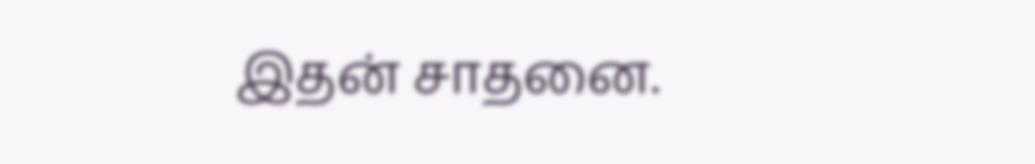இதன் சாதனை.